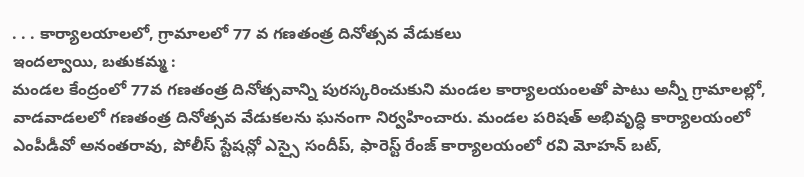. . . కార్యాలయాలలో, గ్రామాలలో 77 వ గణతంత్ర దినోత్సవ వేడుకలు
ఇందల్వాయి, బతుకమ్మ :
మండల కేంద్రంలో 77వ గణతంత్ర దినోత్సవాన్ని పురస్కరించుకుని మండల కార్యాలయంలతో పాటు అన్నీ గ్రామాలల్లో, వాడవాడలలో గణతంత్ర దినోత్సవ వేడుకలను ఘనంగా నిర్వహించారు. మండల పరిషత్ అభివృద్ధి కార్యాలయంలో ఎంపీడీవో అనంతరావు, పోలీస్ స్టేషన్లో ఎస్సై సందీప్, ఫారెస్ట్ రేంజ్ కార్యాలయంలో రవి మోహన్ బట్,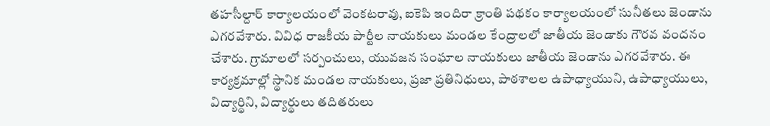తహసీల్దార్ కార్యాలయంలో వెంకటరావు, ఐకెపి ఇందిరా క్రాంతి పథకం కార్యాలయంలో సునీతలు జెండాను ఎగరవేశారు. వివిధ రాజకీయ పార్టీల నాయకులు మండల కేంద్రాలలో జాతీయ జెండాకు గౌరవ వందనం చేశారు. గ్రామాలలో సర్పంచులు, యువజన సంఘాల నాయకులు జాతీయ జెండాను ఎగరవేశారు. ఈ కార్యక్రమాల్లో స్థానిక మండల నాయకులు, ప్రజా ప్రతినిధులు, పాఠశాలల ఉపాధ్యాయుని, ఉపాధ్యాయులు, విద్యార్థిని, విద్యార్థులు తదితరులు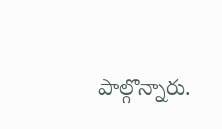పాల్గొన్నారు.